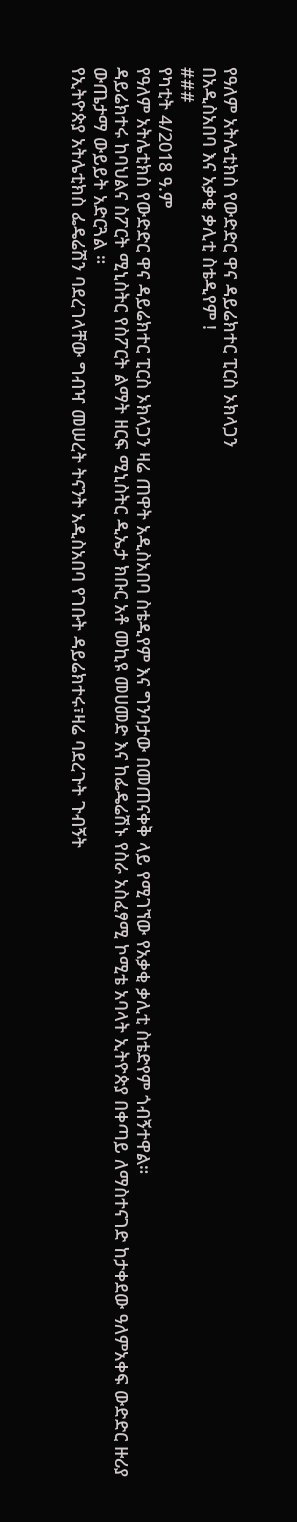የዓለም አትሌቲክስ የውድድር ዋና ዳይሬክተር ፒርስ ኦክላጋን
በአዲስአበባ እና አቃቂ ቃሊቲ ስቴዲየም !
###
የካቲት 4/2018 ዓ.ም
የዓለም አትሌቲክስ የውድድር ዋና ዳይሬክተር ፒርስ ኦክላጋን ዛሬ ጠዋት አዲስአበባ ስቴዲየም እና ግንባታው በመጠናቀቅ ላይ የሚገኘው የአቃቂ ቃሊቲ ስቴድየም ጎብኝተዋል።
ዳይሬክተሩ ከባህልና ስፖርት ሚኒስትር የስፖርት ልማት ዘርፍ ሚኒስትር ዲኤታ ክቡር አቶ መኪዩ መሀመድ እና ከፌዴሬሽኑ የስራ አስፈፃሚ ኮሚቴ አባላት ኢትዮጵያ በቀጣይ ለማስተናገድ ከታቀደው ዓለምአቀፍ ውድድር ዙሪያ ውጤታማ ውይይት አድርጓል ።
የኢትዮጵያ አትሌቲክስ ፌዴሬሽን ባደረገላቸው ግብዣ መሠረት ትናንት አዲስአበባ የገቡት ዳይሬክተሩ፣ዛሬ ባደረጉት ጉብኝት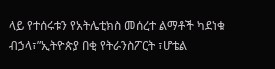ላይ የተሰሩቱን የአትሌቲክስ መሰረተ ልማቶች ካደነቁ ብኃላ፣”ኢትዮጵያ በቂ የትራንስፖርት ፣ሆቴል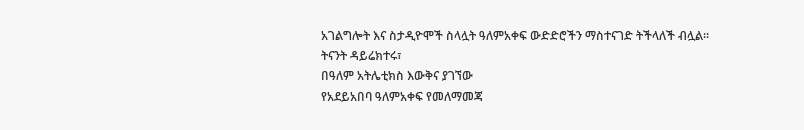አገልግሎት እና ስታዲዮሞች ስላሏት ዓለምአቀፍ ውድድሮችን ማስተናገድ ትችላለች ብሏል።
ትናንት ዳይሬክተሩ፣
በዓለም አትሌቲክስ እውቅና ያገኘው
የአደይአበባ ዓለምአቀፍ የመለማመጃ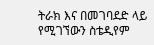ትራክ እና በመገባደድ ላይ የሚገኘውን ስቴዲየም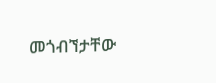መጎብኘታቸው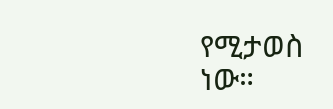የሚታወስ ነው።